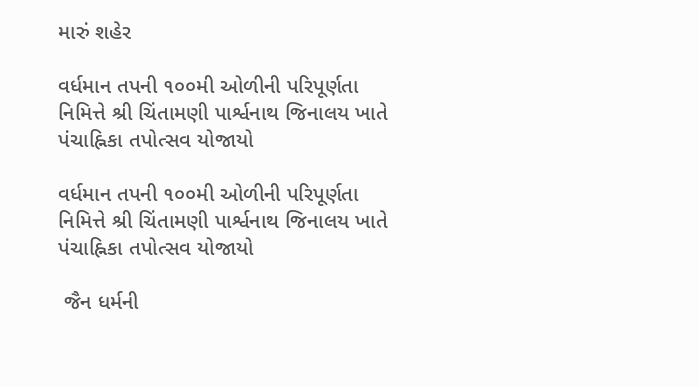મારું શહેર

વર્ધમાન તપની ૧૦૦મી ઓળીની પરિપૂર્ણતા નિમિત્તે શ્રી ચિંતામણી પાર્શ્વનાથ જિનાલય ખાતે પંચાહ્નિકા તપોત્સવ યોજાયો

વર્ધમાન તપની ૧૦૦મી ઓળીની પરિપૂર્ણતા નિમિત્તે શ્રી ચિંતામણી પાર્શ્વનાથ જિનાલય ખાતે પંચાહ્નિકા તપોત્સવ યોજાયો

 જૈન ધર્મની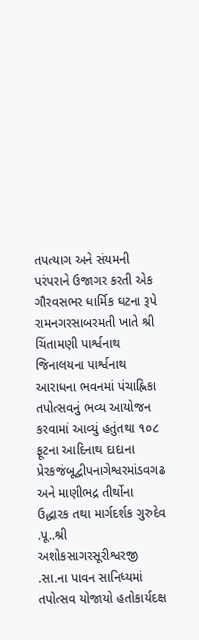તપત્યાગ અને સંયમની પરંપરાને ઉજાગર કરતી એક ગૌરવસભર ધાર્મિક ઘટના રૂપે રામનગરસાબરમતી ખાતે શ્રી ચિંતામણી પાર્શ્વનાથ જિનાલયના પાર્શ્વનાથ આરાધના ભવનમાં પંચાહ્નિકા તપોત્સવનું ભવ્ય આયોજન કરવામાં આવ્યું હતુંતથા ૧૦૮ ફૂટના આદિનાથ દાદાના પ્રેરકજંબૂદ્વીપનાગેશ્વરમાંડવગઢ અને માણીભદ્ર તીર્થોના ઉદ્ધારક તથા માર્ગદર્શક ગુરુદેવ .પૂ..શ્રી અશોકસાગરસૂરીશ્વરજી .સા.ના પાવન સાનિધ્યમાં  તપોત્સવ યોજાયો હતોકાર્યદક્ષ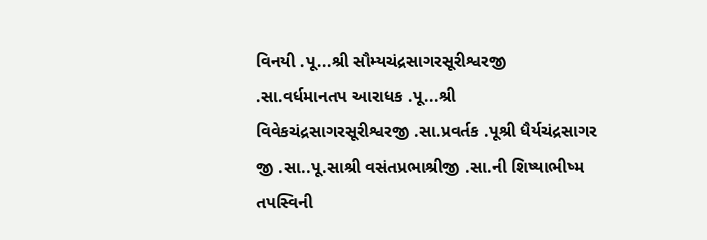વિનયી .પૂ...શ્રી સૌમ્યચંદ્રસાગરસૂરીશ્વરજી .સા.વર્ધમાનતપ આરાધક .પૂ...શ્રી વિવેકચંદ્રસાગરસૂરીશ્વરજી .સા.પ્રવર્તક .પૂશ્રી ધૈર્યચંદ્રસાગર જી .સા..પૂ.સાશ્રી વસંતપ્રભાશ્રીજી .સા.ની શિષ્યાભીષ્મ તપસ્વિની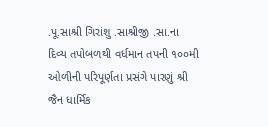.પૂ.સાશ્રી ગિરાંશુ .સાશ્રીજી .સા.ના દિવ્ય તપોબળથી વર્ધમાન તપની ૧૦૦મી ઓળીની પરિપૂર્ણતા પ્રસંગે પારણું શ્રી જૈન ધાર્મિક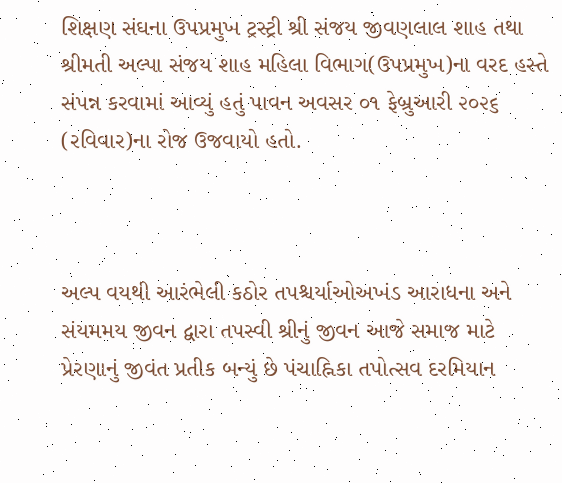શિક્ષણ સંઘના ઉપપ્રમુખ ટ્રસ્ટ્રી શ્રી સંજય જીવણલાલ શાહ તથા શ્રીમતી અલ્પા સંજય શાહ મહિલા વિભાગ(ઉપપ્રમુખ)ના વરદ હસ્તે સંપન્ન કરવામાં આવ્યું હતું પાવન અવસર ૦૧ ફેબ્રુઆરી ૨૦૨૬ (રવિવાર)ના રોજ ઉજવાયો હતો.



અલ્પ વયથી આરંભેલી કઠોર તપશ્ચર્યાઓઅખંડ આરાધના અને સંયમમય જીવન દ્વારા તપસ્વી શ્રીનું જીવન આજે સમાજ માટે પ્રેરણાનું જીવંત પ્રતીક બન્યું છે પંચાહ્નિકા તપોત્સવ દરમિયાન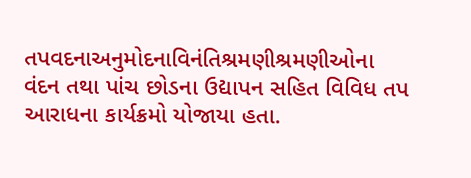તપવદનાઅનુમોદનાવિનંતિશ્રમણીશ્રમણીઓના વંદન તથા પાંચ છોડના ઉદ્યાપન સહિત વિવિધ તપ આરાધના કાર્યક્રમો યોજાયા હતા.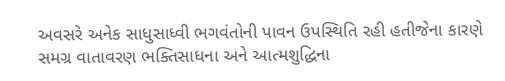અવસરે અનેક સાધુસાધ્વી ભગવંતોની પાવન ઉપસ્થિતિ રહી હતીજેના કારણે સમગ્ર વાતાવરણ ભક્તિસાધના અને આત્મશુદ્ધિના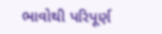ભાવોથી પરિપૂર્ણ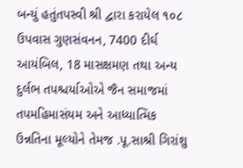બન્યું હતુંતપસ્વી શ્રી દ્વારા કરાયેલ ૧૦૮ ઉપવાસ ગુણસંવનન, 7400 દીર્ઘ આયંબિલ, 18 માસક્ષમણ તથા અન્ય દુર્લભ તપશ્ચર્યાઓએ જૈન સમાજમાં તપમહિમાસંયમ અને આધ્યાત્મિક ઉન્નતિના મૂલ્યોને તેમજ .પૂ.સાશ્રી ગિરાંશુ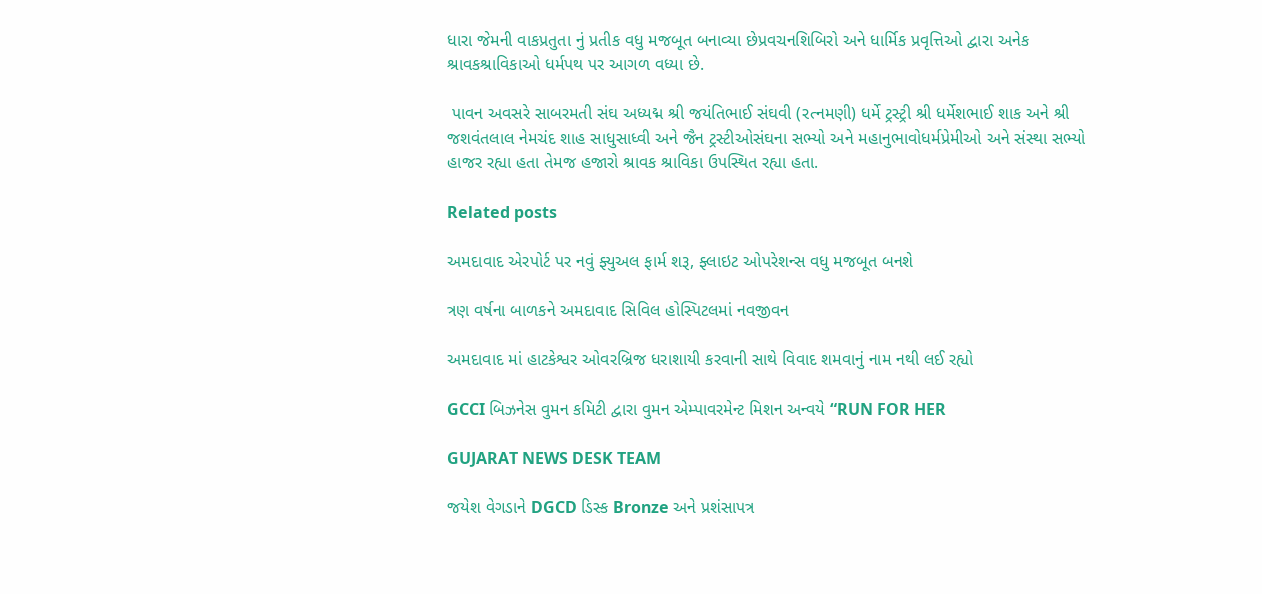ધારા જેમની વાકપ્રતુતા નું પ્રતીક વધુ મજબૂત બનાવ્યા છેપ્રવચનશિબિરો અને ધાર્મિક પ્રવૃત્તિઓ દ્વારા અનેક શ્રાવકશ્રાવિકાઓ ધર્મપથ પર આગળ વધ્યા છે.

 પાવન અવસરે સાબરમતી સંઘ અધ્યદ્મ શ્રી જયંતિભાઈ સંઘવી (રત્નમણી) ધર્મે ટ્રસ્ટ્રી શ્રી ધર્મેશભાઈ શાક અને શ્રી જશવંતલાલ નેમચંદ શાહ સાધુસાધ્વી અને જૈન ટ્રસ્ટીઓસંઘના સભ્યો અને મહાનુભાવોધર્મપ્રેમીઓ અને સંસ્થા સભ્યો હાજર રહ્યા હતા તેમજ હજારો શ્રાવક શ્રાવિકા ઉપસ્થિત રહ્યા હતા.

Related posts

અમદાવાદ એરપોર્ટ પર નવું ફ્યુઅલ ફાર્મ શરૂ, ફ્લાઇટ ઓપરેશન્સ વધુ મજબૂત બનશે

ત્રણ વર્ષના બાળકને અમદાવાદ સિવિલ હોસ્પિટલમાં નવજીવન

અમદાવાદ માં હાટકેશ્વર ઓવરબ્રિજ ધરાશાયી કરવાની સાથે વિવાદ શમવાનું નામ નથી લઈ રહ્યો

GCCI બિઝનેસ વુમન કમિટી દ્વારા વુમન એમ્પાવરમેન્ટ મિશન અન્વયે “RUN FOR HER

GUJARAT NEWS DESK TEAM

જયેશ વેગડાને DGCD ડિસ્ક Bronze અને પ્રશંસાપત્ર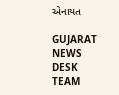એનાયત

GUJARAT NEWS DESK TEAM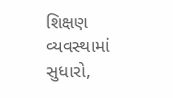શિક્ષણ વ્યવસ્થામાં સુધારો,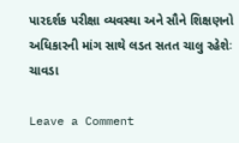પારદર્શક પરીક્ષા વ્યવસ્થા અને સૌને શિક્ષણનો અધિકારની માંગ સાથે લડત સતત ચાલુ રહેશેઃ ચાવડા

Leave a Comment